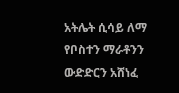አትሌት ሲሳይ ለማ የቦስተን ማራቶንን ውድድርን አሸነፈ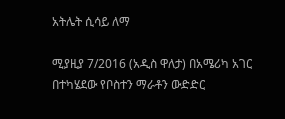አትሌት ሲሳይ ለማ

ሚያዚያ 7/2016 (አዲስ ዋለታ) በአሜሪካ አገር በተካሄደው የቦስተን ማራቶን ውድድር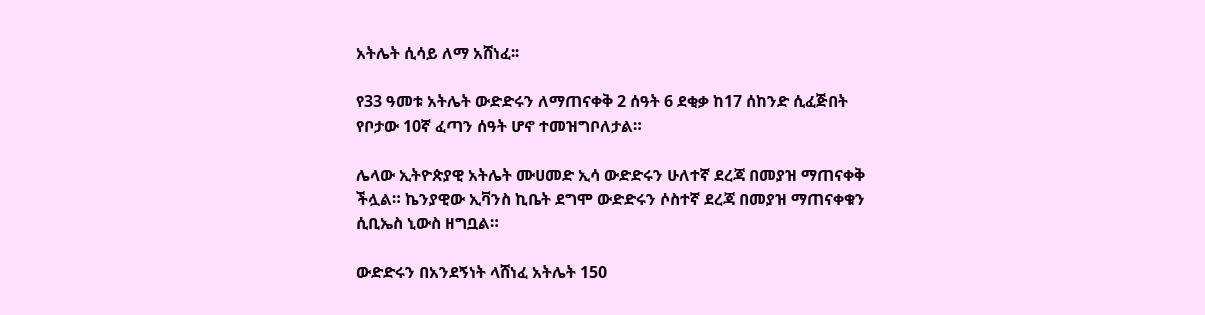አትሌት ሲሳይ ለማ አሸነፈ፡፡

የ33 ዓመቱ አትሌት ውድድሩን ለማጠናቀቅ 2 ሰዓት 6 ደቂቃ ከ17 ሰከንድ ሲፈጅበት የቦታው 10ኛ ፈጣን ሰዓት ሆኖ ተመዝግቦለታል።

ሌላው ኢትዮጵያዊ አትሌት ሙሀመድ ኢሳ ውድድሩን ሁለተኛ ደረጃ በመያዝ ማጠናቀቅ ችሏል። ኬንያዊው ኢቫንስ ኪቤት ደግሞ ውድድሩን ሶስተኛ ደረጃ በመያዝ ማጠናቀቁን ሲቢኤስ ኒውስ ዘግቧል።

ውድድሩን በአንደኝነት ላሸነፈ አትሌት 150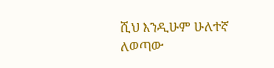ሺህ እንዲሁም ሁለተኛ ለወጣው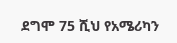ደግሞ 75 ሺህ የአሜሪካን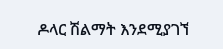ዶላር ሽልማት እንደሚያገኘ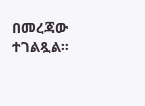በመረጃው ተገልጿል።